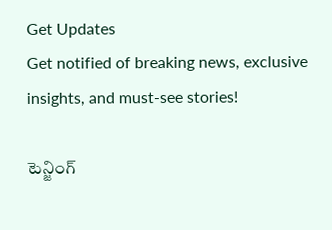Get Updates
Get notified of breaking news, exclusive insights, and must-see stories!

టెన్జింగ్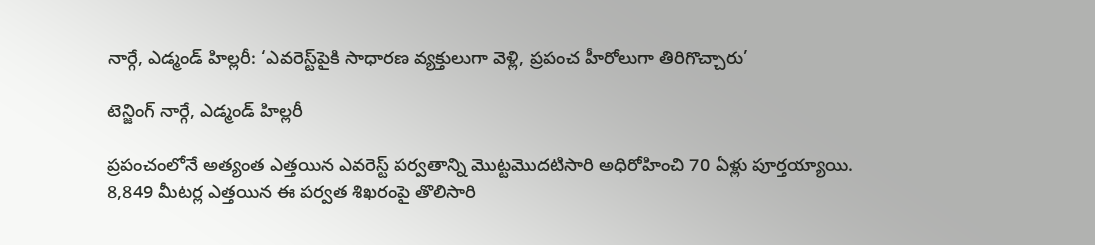నార్గే, ఎడ్మండ్ హిల్లరీ: ‘ఎవరెస్ట్‌పైకి సాధారణ వ్యక్తులుగా వెళ్లి, ప్రపంచ హీరోలుగా తిరిగొచ్చారు’

టెన్జింగ్ నార్గే, ఎడ్మండ్ హిల్లరీ

ప్రపంచంలోనే అత్యంత ఎత్తయిన ఎవరెస్ట్ పర్వతాన్ని మొట్టమొదటిసారి అధిరోహించి 70 ఏళ్లు పూర్తయ్యాయి. 8,849 మీటర్ల ఎత్తయిన ఈ పర్వత శిఖరంపై తొలిసారి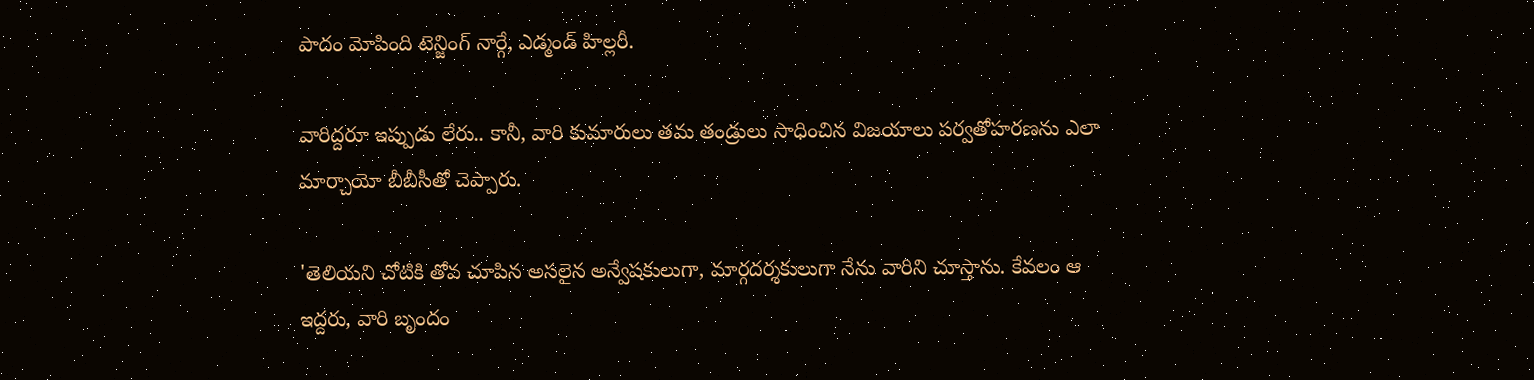పాదం మోపింది టెన్జింగ్ నార్గే, ఎడ్మండ్ హిల్లరీ.

వారిద్దరూ ఇప్పుడు లేరు.. కానీ, వారి కుమారులు తమ తండ్రులు సాధించిన విజయాలు పర్వతోహరణను ఎలా మార్చాయో బీబీసీతో చెప్పారు.

'తెలియని చోటికి తోవ చూపిన అసలైన అన్వేషకులుగా, మార్గదర్శకులుగా నేను వారిని చూస్తాను. కేవలం ఆ ఇద్దరు, వారి బృందం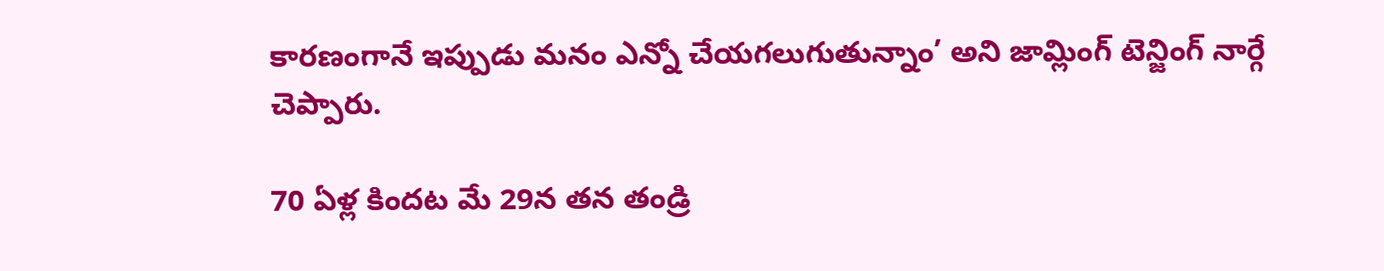కారణంగానే ఇప్పుడు మనం ఎన్నో చేయగలుగుతున్నాం’ అని జామ్లింగ్ టెన్జింగ్ నార్గే చెప్పారు.

70 ఏళ్ల కిందట మే 29న తన తండ్రి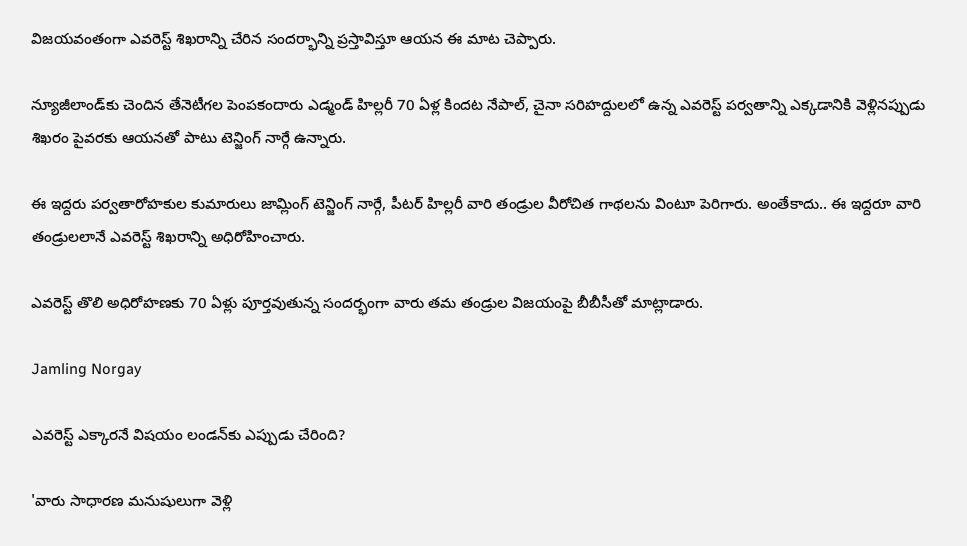విజయవంతంగా ఎవరెస్ట్ శిఖరాన్ని చేరిన సందర్భాన్ని ప్రస్తావిస్తూ ఆయన ఈ మాట చెప్పారు.

న్యూజీలాండ్‌కు చెందిన తేనెటీగల పెంపకందారు ఎడ్మండ్ హిల్లరీ 70 ఏళ్ల కిందట నేపాల్, చైనా సరిహద్దులలో ఉన్న ఎవరెస్ట్ పర్వతాన్ని ఎక్కడానికి వెళ్లినప్పుడు శిఖరం పైవరకు ఆయనతో పాటు టెన్జింగ్ నార్గే ఉన్నారు.

ఈ ఇద్దరు పర్వతారోహకుల కుమారులు జామ్లింగ్ టెన్జింగ్ నార్గే, పీటర్ హిల్లరీ వారి తండ్రుల వీరోచిత గాథలను వింటూ పెరిగారు. అంతేకాదు.. ఈ ఇద్దరూ వారి తండ్రులలానే ఎవరెస్ట్ శిఖరాన్ని అధిరోహించారు.

ఎవరెస్ట్ తొలి అధిరోహణకు 70 ఏళ్లు పూర్తవుతున్న సందర్భంగా వారు తమ తండ్రుల విజయంపై బీబీసీతో మాట్లాడారు.

Jamling Norgay

ఎవరెస్ట్ ఎక్కారనే విషయం లండన్‌కు ఎప్పుడు చేరింది?

'వారు సాధారణ మనుషులుగా వెళ్లి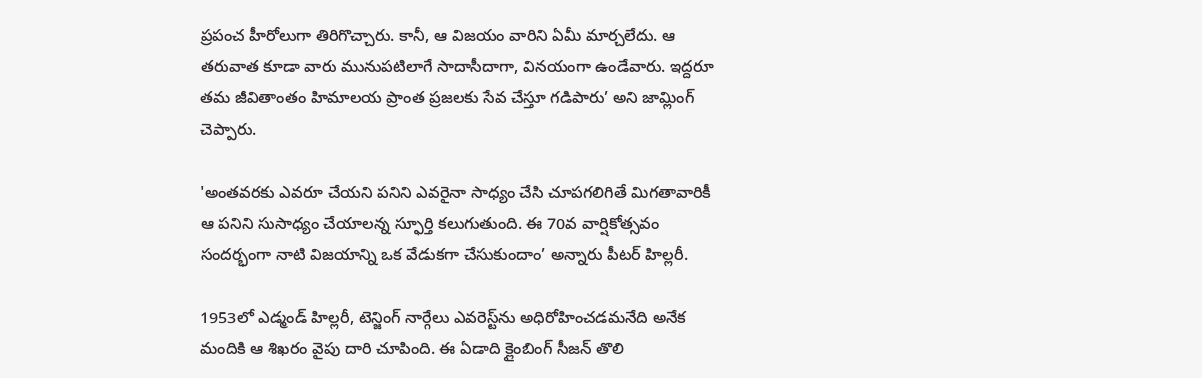ప్రపంచ హీరోలుగా తిరిగొచ్చారు. కానీ, ఆ విజయం వారిని ఏమీ మార్చలేదు. ఆ తరువాత కూడా వారు మునుపటిలాగే సాదాసీదాగా, వినయంగా ఉండేవారు. ఇద్దరూ తమ జీవితాంతం హిమాలయ ప్రాంత ప్రజలకు సేవ చేస్తూ గడిపారు’ అని జామ్లింగ్ చెప్పారు.

'అంతవరకు ఎవరూ చేయని పనిని ఎవరైనా సాధ్యం చేసి చూపగలిగితే మిగతావారికీ ఆ పనిని సుసాధ్యం చేయాలన్న స్ఫూర్తి కలుగుతుంది. ఈ 70వ వార్షికోత్సవం సందర్భంగా నాటి విజయాన్ని ఒక వేడుకగా చేసుకుందాం’ అన్నారు పీటర్ హిల్లరీ.

1953లో ఎడ్మండ్ హిల్లరీ, టెన్జింగ్ నార్గేలు ఎవరెస్ట్‌ను అధిరోహించడమనేది అనేక మందికి ఆ శిఖరం వైపు దారి చూపింది. ఈ ఏడాది క్లైంబింగ్ సీజన్ తొలి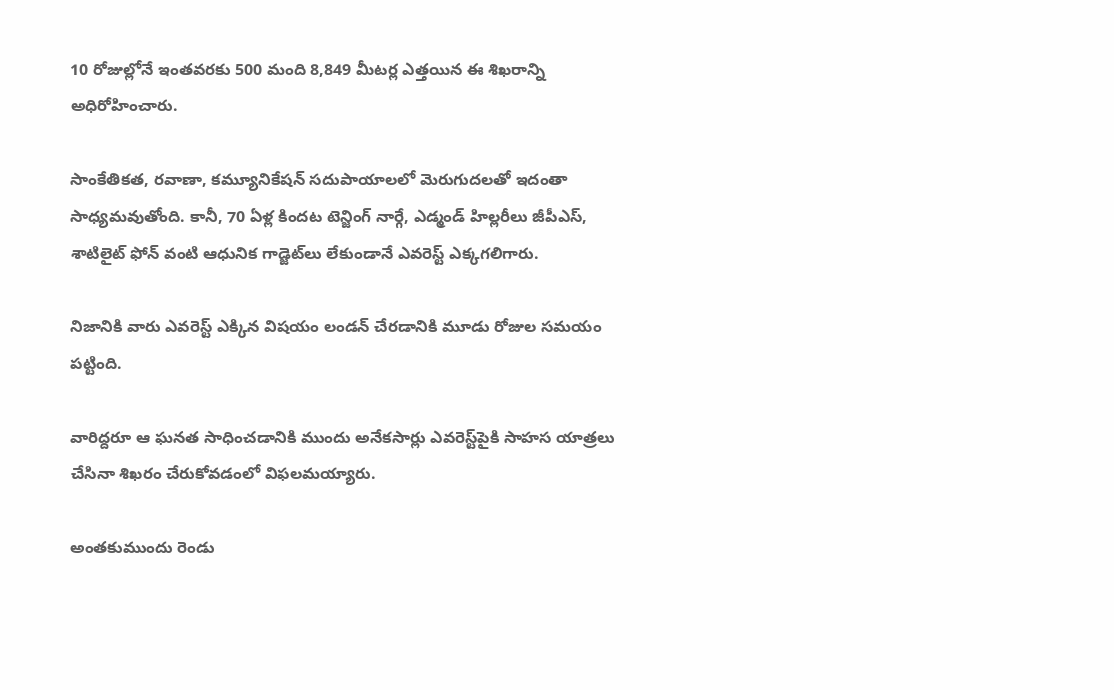10 రోజుల్లోనే ఇంతవరకు 500 మంది 8,849 మీటర్ల ఎత్తయిన ఈ శిఖరాన్ని అధిరోహించారు.

సాంకేతికత, రవాణా, కమ్యూనికేషన్ సదుపాయాలలో మెరుగుదలతో ఇదంతా సాధ్యమవుతోంది. కానీ, 70 ఏళ్ల కిందట టెన్జింగ్ నార్గే, ఎడ్మండ్ హిల్లరీలు జీపీఎస్, శాటిలైట్ ఫోన్‌ వంటి ఆధునిక గాడ్జెట్‌లు లేకుండానే ఎవరెస్ట్ ఎక్కగలిగారు.

నిజానికి వారు ఎవరెస్ట్ ఎక్కిన విషయం లండన్ చేరడానికి మూడు రోజుల సమయం పట్టింది.

వారిద్దరూ ఆ ఘనత సాధించడానికి ముందు అనేకసార్లు ఎవరెస్ట్‌పైకి సాహస యాత్రలు చేసినా శిఖరం చేరుకోవడంలో విఫలమయ్యారు.

అంతకుముందు రెండు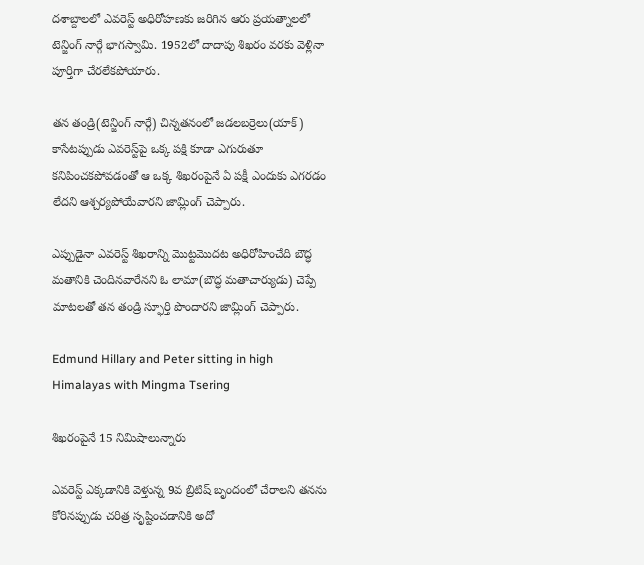దశాబ్దాలలో ఎవరెస్ట్ అధిరోహణకు జరిగిన ఆరు ప్రయత్నాలలో టెన్జింగ్ నార్గే భాగస్వామి. 1952లో దాదాపు శిఖరం వరకు వెళ్లినా పూర్తిగా చేరలేకపోయారు.

తన తండ్రి(టెన్జింగ్ నార్గే) చిన్నతనంలో జడలబర్రెలు(యాక్) కాసేటప్పుడు ఎవరెస్ట్‌పై ఒక్క పక్షి కూడా ఎగురుతూ కనిపించకపోవడంతో ఆ ఒక్క శిఖరంపైనే ఏ పక్షీ ఎందుకు ఎగరడం లేదని ఆశ్చర్యపోయేవారని జామ్లింగ్ చెప్పారు.

ఎప్పుడైనా ఎవరెస్ట్ శిఖరాన్ని మొట్టమొదట అధిరోహించేది బౌద్ధ మతానికి చెందినవారేనని ఓ లామా(బౌద్ధ మతాచార్యుడు) చెప్పే మాటలతో తన తండ్రి స్ఫూర్తి పొందారని జామ్లింగ్ చెప్పారు.

Edmund Hillary and Peter sitting in high Himalayas with Mingma Tsering

శిఖరంపైనే 15 నిమిషాలున్నారు

ఎవరెస్ట్ ఎక్కడానికి వెళ్తున్న 9వ బ్రిటిష్ బృందంలో చేరాలని తనను కోరినప్పుడు చరిత్ర సృష్టించడానికి అదో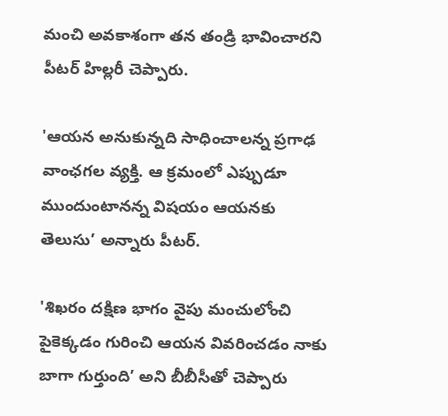మంచి అవకాశంగా తన తండ్రి భావించారని పీటర్ హిల్లరీ చెప్పారు.

'ఆయన అనుకున్నది సాధించాలన్న ప్రగాఢ వాంఛగల వ్యక్తి. ఆ క్రమంలో ఎప్పుడూ ముందుంటానన్న విషయం ఆయనకు తెలుసు’ అన్నారు పీటర్.

'శిఖరం దక్షిణ భాగం వైపు మంచులోంచి పైకెక్కడం గురించి ఆయన వివరించడం నాకు బాగా గుర్తుంది’ అని బీబీసీతో చెప్పారు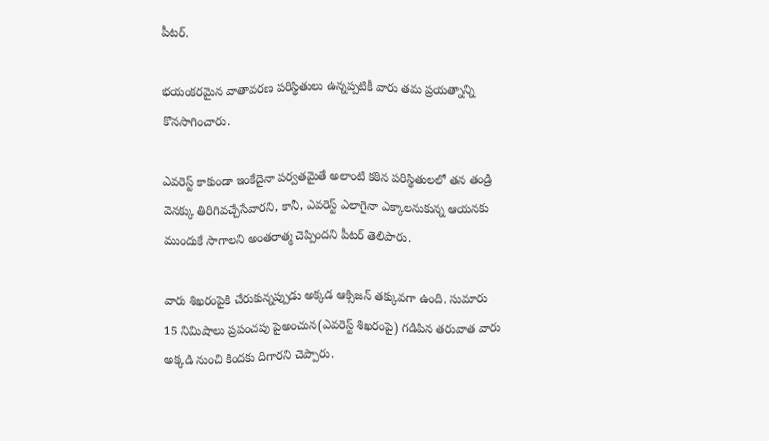పీటర్.

భయంకరమైన వాతావరణ పరిస్థితులు ఉన్నప్పటికీ వారు తమ ప్రయత్నాన్ని కొనసాగించారు.

ఎవరెస్ట్ కాకుండా ఇంకేదైనా పర్వతమైతే అలాంటి కఠిన పరిస్థితులలో తన తండ్రి వెనక్కు తిరిగివచ్చేసేవారని, కానీ, ఎవరెస్ట్ ఎలాగైనా ఎక్కాలనుకున్న ఆయనకు ముందుకే సాగాలని అంతరాత్మ చెప్పిందని పీటర్ తెలిపారు.

వారు శిఖరంపైకి చేరుకున్నప్పుడు అక్కడ ఆక్సిజన్ తక్కువగా ఉంది. సుమారు 15 నిమిషాలు ప్రపంచపు పైఅంచున(ఎవరెస్ట్ శిఖరంపై) గడిపిన తరువాత వారు అక్కడి నుంచి కిందకు దిగారని చెప్పారు.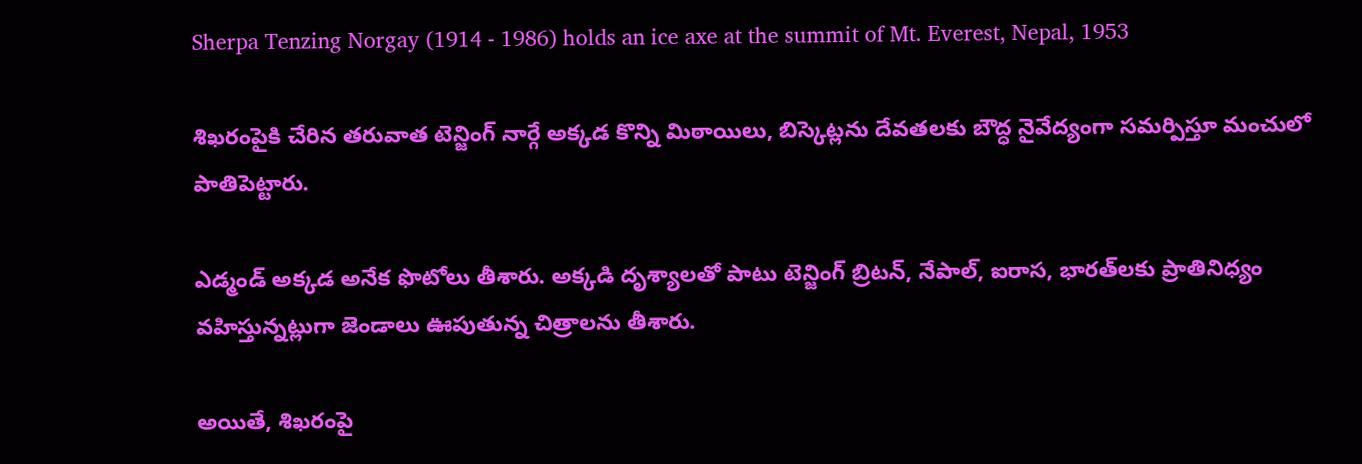Sherpa Tenzing Norgay (1914 - 1986) holds an ice axe at the summit of Mt. Everest, Nepal, 1953

శిఖరంపైకి చేరిన తరువాత టెన్జింగ్ నార్గే అక్కడ కొన్ని మిఠాయిలు, బిస్కెట్లను దేవతలకు బౌద్ధ నైవేద్యంగా సమర్పిస్తూ మంచులో పాతిపెట్టారు.

ఎడ్మండ్ అక్కడ అనేక ఫొటోలు తీశారు. అక్కడి దృశ్యాలతో పాటు టెన్జింగ్ బ్రిటన్, నేపాల్, ఐరాస, భారత్‌లకు ప్రాతినిధ్యం వహిస్తున్నట్లుగా జెండాలు ఊపుతున్న చిత్రాలను తీశారు.

అయితే, శిఖరంపై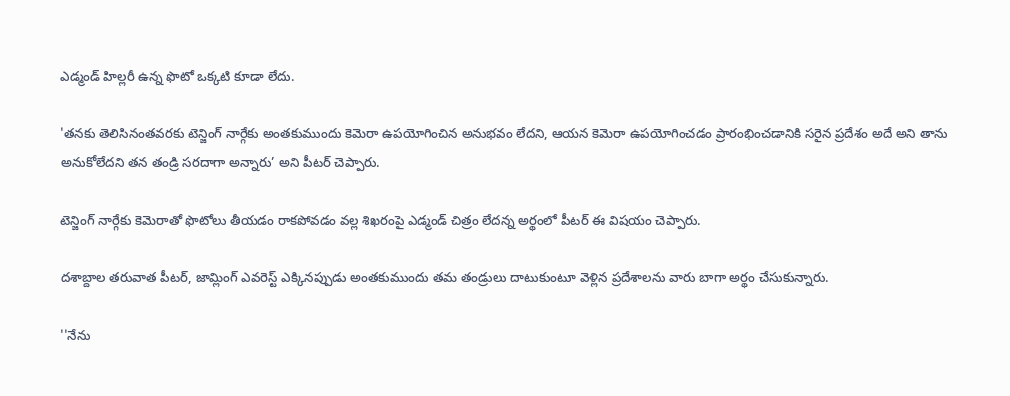ఎడ్మండ్ హిల్లరీ ఉన్న ఫొటో ఒక్కటి కూడా లేదు.

'తనకు తెలిసినంతవరకు టెన్జింగ్ నార్గేకు అంతకుముందు కెమెరా ఉపయోగించిన అనుభవం లేదని, ఆయన కెమెరా ఉపయోగించడం ప్రారంభించడానికి సరైన ప్రదేశం అదే అని తాను అనుకోలేదని తన తండ్రి సరదాగా అన్నారు’ అని పీటర్ చెప్పారు.

టెన్జింగ్ నార్గేకు కెమెరాతో ఫొటోలు తీయడం రాకపోవడం వల్ల శిఖరంపై ఎడ్మండ్ చిత్రం లేదన్న అర్థంలో పీటర్ ఈ విషయం చెప్పారు.

దశాబ్దాల తరువాత పీటర్, జామ్లింగ్‌ ఎవరెస్ట్ ఎక్కినప్పుడు అంతకుముందు తమ తండ్రులు దాటుకుంటూ వెళ్లిన ప్రదేశాలను వారు బాగా అర్థం చేసుకున్నారు.

''నేను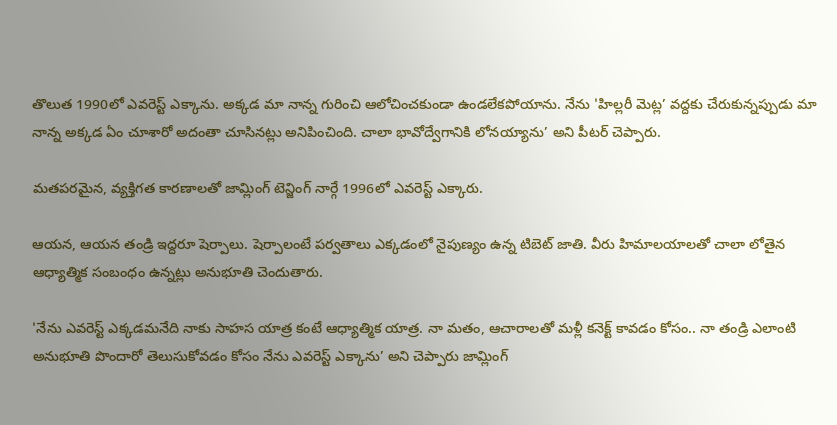తొలుత 1990లో ఎవరెస్ట్ ఎక్కాను. అక్కడ మా నాన్న గురించి ఆలోచించకుండా ఉండలేకపోయాను. నేను 'హిల్లరీ మెట్ల’ వద్దకు చేరుకున్నప్పుడు మా నాన్న అక్కడ ఏం చూశారో అదంతా చూసినట్లు అనిపించింది. చాలా భావోద్వేగానికి లోనయ్యాను’ అని పీటర్ చెప్పారు.

మతపరమైన, వ్యక్తిగత కారణాలతో జామ్లింగ్ టెన్జింగ్ నార్గే 1996లో ఎవరెస్ట్ ఎక్కారు.

ఆయన, ఆయన తండ్రి ఇద్దరూ షెర్పాలు. షెర్పాలంటే పర్వతాలు ఎక్కడంలో నైపుణ్యం ఉన్న టిబెట్ జాతి. వీరు హిమాలయాలతో చాలా లోతైన ఆధ్యాత్మిక సంబంధం ఉన్నట్లు అనుభూతి చెందుతారు.

'నేను ఎవరెస్ట్ ఎక్కడమనేది నాకు సాహస యాత్ర కంటే ఆధ్యాత్మిక యాత్ర. నా మతం, ఆచారాలతో మళ్లీ కనెక్ట్ కావడం కోసం.. నా తండ్రి ఎలాంటి అనుభూతి పొందారో తెలుసుకోవడం కోసం నేను ఎవరెస్ట్ ఎక్కాను’ అని చెప్పారు జామ్లింగ్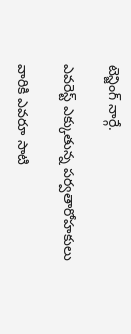టెన్జింగ్ నార్గే.

ఎవరెస్ట్ ఎక్కుతున్న పర్వతారోహకులు

వారికి ఎవరూ సాటి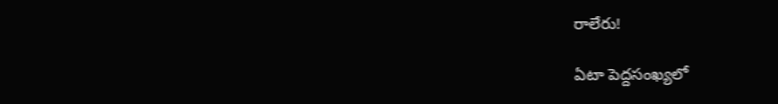రాలేరు!

ఏటా పెద్దసంఖ్యలో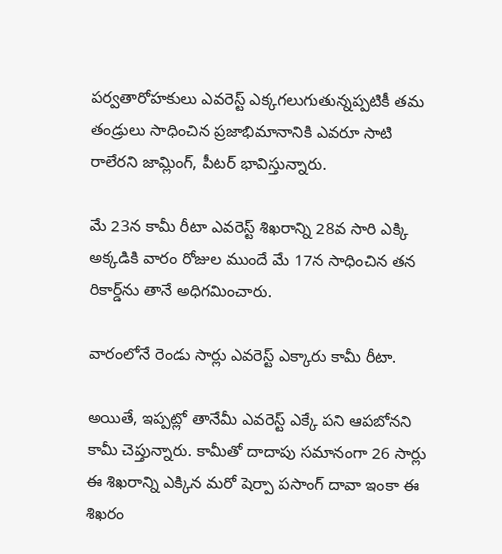పర్వతారోహకులు ఎవరెస్ట్ ఎక్కగలుగుతున్నప్పటికీ తమ తండ్రులు సాధించిన ప్రజాభిమానానికి ఎవరూ సాటి రాలేరని జామ్లింగ్, పీటర్ భావిస్తున్నారు.

మే 23న కామీ రీటా ఎవరెస్ట్ శిఖరాన్ని 28వ సారి ఎక్కి అక్కడికి వారం రోజుల ముందే మే 17న సాధించిన తన రికార్డ్‌ను తానే అధిగమించారు.

వారంలోనే రెండు సార్లు ఎవరెస్ట్ ఎక్కారు కామీ రీటా.

అయితే, ఇప్పట్లో తానేమీ ఎవరెస్ట్ ఎక్కే పని ఆపబోనని కామీ చెప్తున్నారు. కామీతో దాదాపు సమానంగా 26 సార్లు ఈ శిఖరాన్ని ఎక్కిన మరో షెర్పా పసాంగ్ దావా ఇంకా ఈ శిఖరం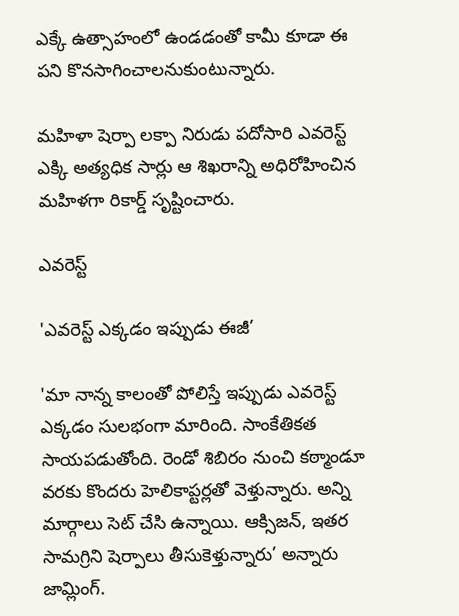ఎక్కే ఉత్సాహంలో ఉండడంతో కామీ కూడా ఈ పని కొనసాగించాలనుకుంటున్నారు.

మహిళా షెర్పా లక్పా నిరుడు పదోసారి ఎవరెస్ట్ ఎక్కి అత్యధిక సార్లు ఆ శిఖరాన్ని అధిరోహించిన మహిళగా రికార్డ్ సృష్టించారు.

ఎవరెస్ట్

'ఎవరెస్ట్ ఎక్కడం ఇప్పుడు ఈజీ’

'మా నాన్న కాలంతో పోలిస్తే ఇప్పుడు ఎవరెస్ట్ ఎక్కడం సులభంగా మారింది. సాంకేతికత సాయపడుతోంది. రెండో శిబిరం నుంచి కఠ్మాండూ వరకు కొందరు హెలికాప్టర్లతో వెళ్తున్నారు. అన్ని మార్గాలు సెట్ చేసి ఉన్నాయి. ఆక్సిజన్, ఇతర సామగ్రిని షెర్పాలు తీసుకెళ్తున్నారు’ అన్నారు జామ్లింగ్.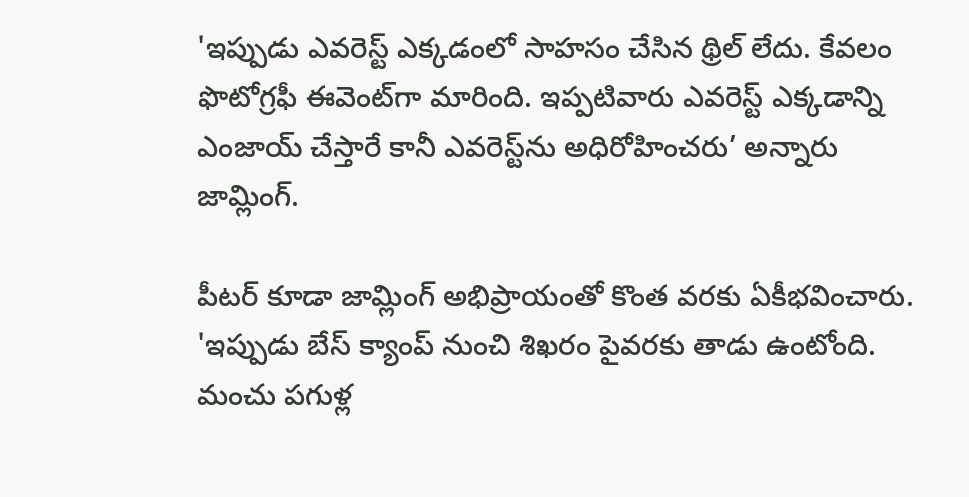'ఇప్పుడు ఎవరెస్ట్ ఎక్కడంలో సాహసం చేసిన థ్రిల్ లేదు. కేవలం ఫొటోగ్రఫీ ఈవెంట్‌గా మారింది. ఇప్పటివారు ఎవరెస్ట్ ఎక్కడాన్ని ఎంజాయ్ చేస్తారే కానీ ఎవరెస్ట్‌ను అధిరోహించరు’ అన్నారు జామ్లింగ్.

పీటర్ కూడా జామ్లింగ్ అభిప్రాయంతో కొంత వరకు ఏకీభవించారు. 'ఇప్పుడు బేస్ క్యాంప్ నుంచి శిఖరం పైవరకు తాడు ఉంటోంది. మంచు పగుళ్ల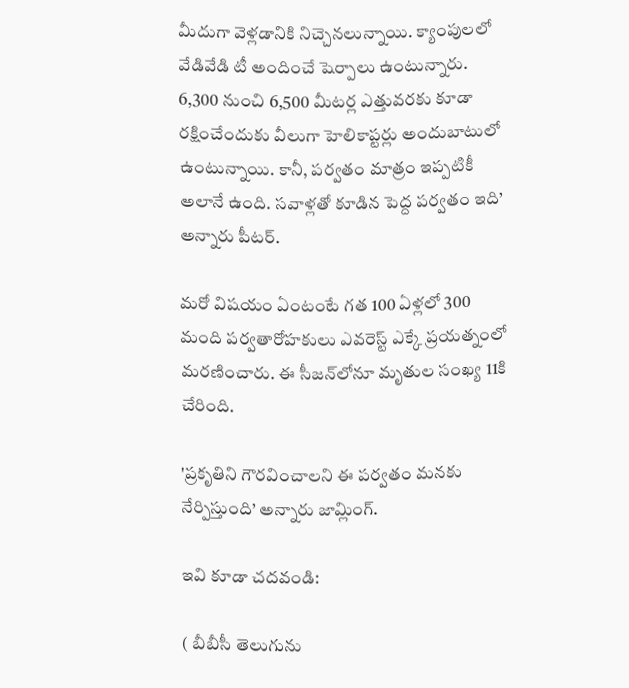మీదుగా వెళ్లడానికి నిచ్చెనలున్నాయి. క్యాంపులలో వేడివేడి టీ అందించే షెర్పాలు ఉంటున్నారు. 6,300 నుంచి 6,500 మీటర్ల ఎత్తువరకు కూడా రక్షించేందుకు వీలుగా హెలికాప్టర్లు అందుబాటులో ఉంటున్నాయి. కానీ, పర్వతం మాత్రం ఇప్పటికీ అలానే ఉంది. సవాళ్లతో కూడిన పెద్ద పర్వతం ఇది’ అన్నారు పీటర్.

మరో విషయం ఏంటంటే గత 100 ఏళ్లలో 300 మంది పర్వతారోహకులు ఎవరెస్ట్ ఎక్కే ప్రయత్నంలో మరణించారు. ఈ సీజన్‌లోనూ మృతుల సంఖ్య 11కి చేరింది.

'ప్రకృతిని గౌరవించాలని ఈ పర్వతం మనకు నేర్పిస్తుంది’ అన్నారు జామ్లింగ్.

ఇవి కూడా చదవండి:

( బీబీసీ తెలుగును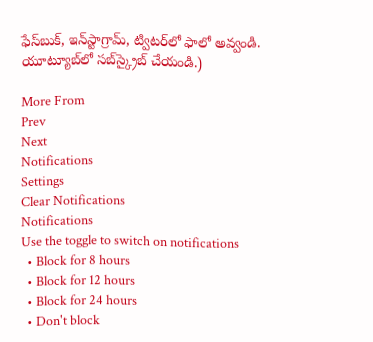ఫేస్‌బుక్, ఇన్‌స్టాగ్రామ్‌, ట్విటర్‌లో ఫాలో అవ్వండి. యూట్యూబ్‌లో సబ్‌స్క్రైబ్ చేయండి.)

More From
Prev
Next
Notifications
Settings
Clear Notifications
Notifications
Use the toggle to switch on notifications
  • Block for 8 hours
  • Block for 12 hours
  • Block for 24 hours
  • Don't block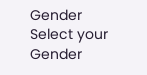Gender
Select your Gender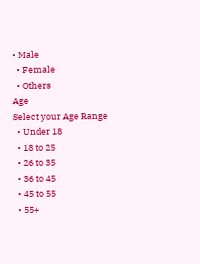• Male
  • Female
  • Others
Age
Select your Age Range
  • Under 18
  • 18 to 25
  • 26 to 35
  • 36 to 45
  • 45 to 55
  • 55+